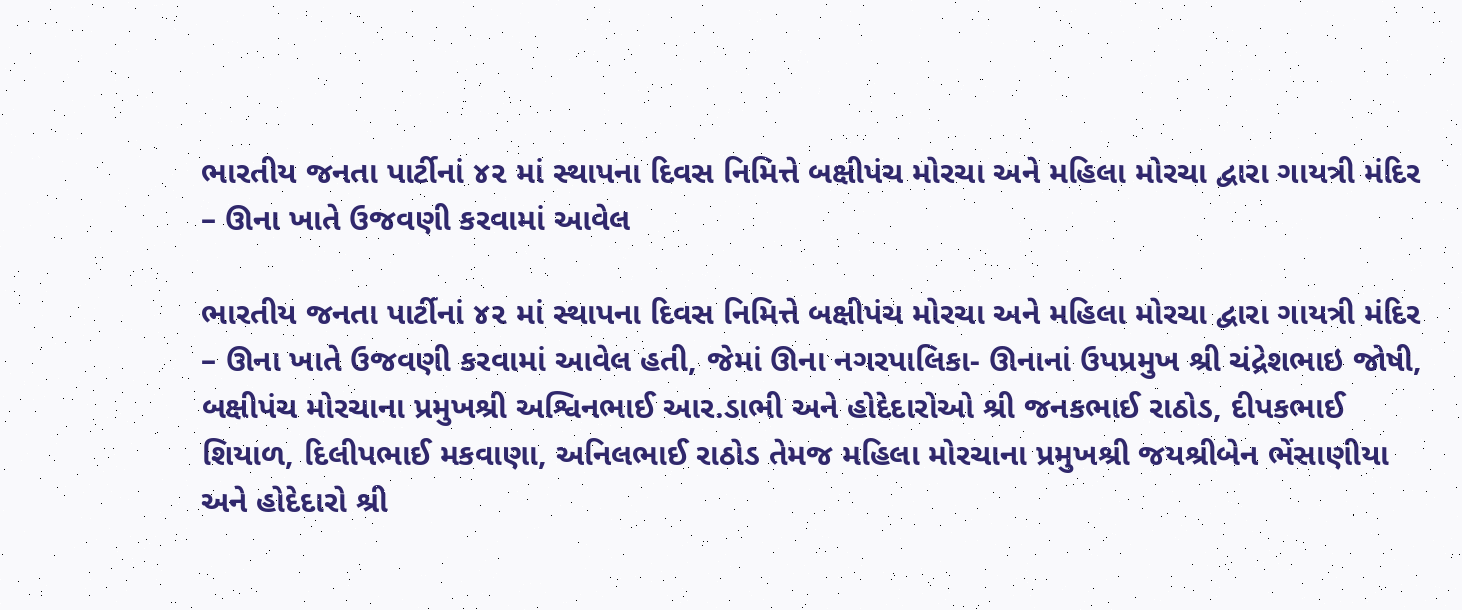ભારતીય જનતા પાર્ટીનાં ૪૨ માં સ્થાપના દિવસ નિમિત્તે બક્ષીપંચ મોરચા અને મહિલા મોરચા દ્વારા ગાયત્રી મંદિર – ઊના ખાતે ઉજવણી કરવામાં આવેલ

ભારતીય જનતા પાર્ટીનાં ૪૨ માં સ્થાપના દિવસ નિમિત્તે બક્ષીપંચ મોરચા અને મહિલા મોરચા દ્વારા ગાયત્રી મંદિર – ઊના ખાતે ઉજવણી કરવામાં આવેલ હતી, જેમાં ઊના નગરપાલિકા- ઊનાનાં ઉપપ્રમુખ શ્રી ચંદ્રેશભાઇ જોષી, બક્ષીપંચ મોરચાના પ્રમુખશ્રી અશ્વિનભાઈ આર.ડાભી અને હોદેદારોઓ શ્રી જનકભાઈ રાઠોડ, દીપકભાઈ શિયાળ, દિલીપભાઈ મકવાણા, અનિલભાઈ રાઠોડ તેમજ મહિલા મોરચાના પ્રમુખશ્રી જયશ્રીબેન ભેંસાણીયા અને હોદેદારો શ્રી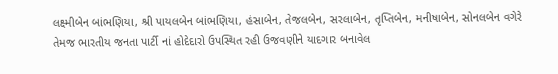લક્ષ્મીબેન બાંભણિયા, શ્રી પાયલબેન બાંભણિયા, હંસાબેન, તેજલબેન, સરલાબેન, તૃપ્તિબેન, મનીષાબેન, સોનલબેન વગેરે તેમજ ભારતીય જનતા પાર્ટી નાં હોદેદારો ઉપસ્થિત રહી ઉજવણીને યાદગાર બનાવેલ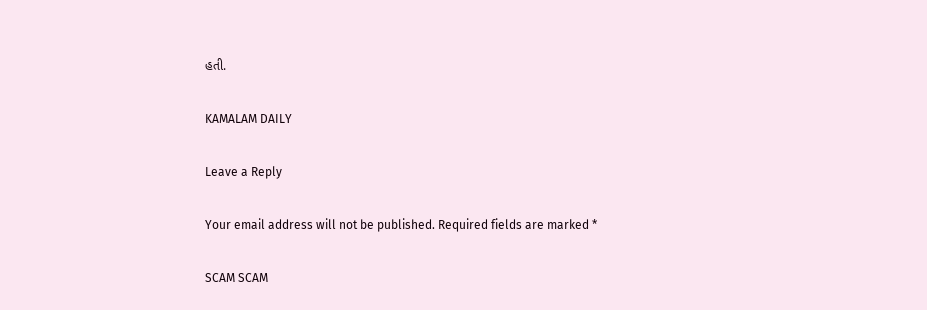હતી.

KAMALAM DAILY

Leave a Reply

Your email address will not be published. Required fields are marked *

SCAM SCAM